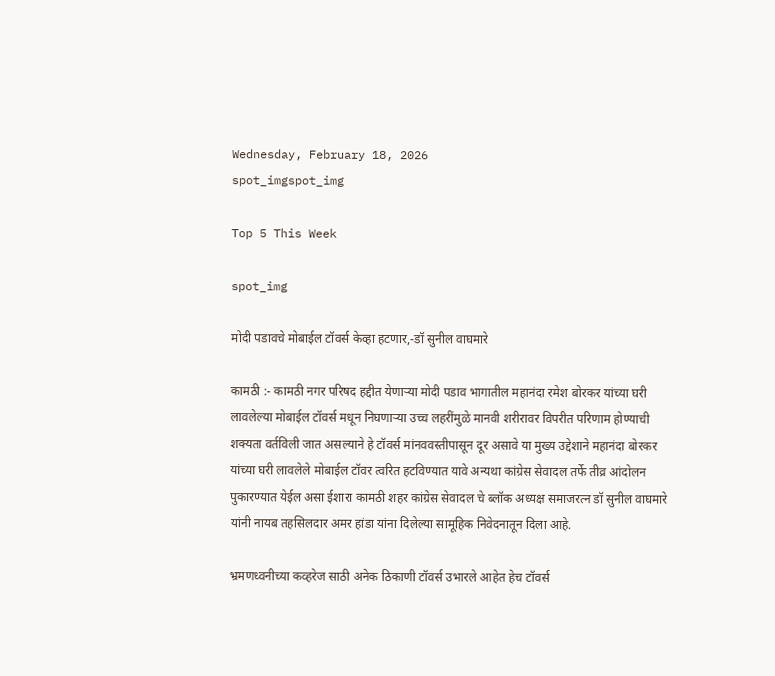Wednesday, February 18, 2026
spot_imgspot_img

Top 5 This Week

spot_img

मोदी पडावचे मोबाईल टॉवर्स केव्हा हटणार,-डॉ सुनील वाघमारे

कामठी :- कामठी नगर परिषद हद्दीत येणाऱ्या मोदी पडाव भागातील महानंदा रमेश बोरकर यांच्या घरी लावलेल्या मोबाईल टॉवर्स मधून निघणाऱ्या उच्च लहरींमुळे मानवी शरीरावर विपरीत परिणाम होण्याची शक्यता वर्तविली जात असल्याने हे टॉवर्स मांनववस्तीपासून दूर असावे या मुख्य उद्देशाने महानंदा बोरकर यांच्या घरी लावलेले मोबाईल टॉवर त्वरित हटविण्यात यावे अन्यथा कांग्रेस सेवादल तर्फे तीव्र आंदोलन पुकारण्यात येईल असा ईशारा कामठी शहर कांग्रेस सेवादल चे ब्लॉक अध्यक्ष समाजरत्न डॉ सुनील वाघमारे यांनी नायब तहसिलदार अमर हांडा यांना दिलेल्या सामूहिक निवेदनातून दिला आहे.

भ्रमणध्वनीच्या कव्हरेज साठी अनेक ठिकाणी टॉवर्स उभारले आहेत हेच टॉवर्स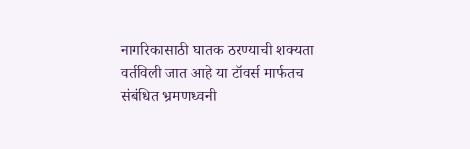नागरिकासाठी घातक ठरण्याची शक्यता वर्तविली जात आहे या टॉवर्स मार्फतच संबंधित भ्रमणध्वनी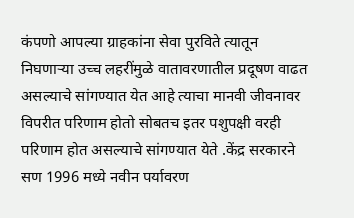कंपणो आपल्या ग्राहकांना सेवा पुरविते त्यातून निघणाऱ्या उच्च लहरींमुळे वातावरणातील प्रदूषण वाढत असल्याचे सांगण्यात येत आहे त्याचा मानवी जीवनावर विपरीत परिणाम होतो सोबतच इतर पशुपक्षी वरही परिणाम होत असल्याचे सांगण्यात येते .केंद्र सरकारने सण 1996 मध्ये नवीन पर्यावरण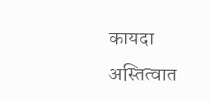कायदा अस्तित्वात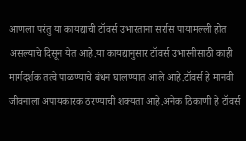आणला परंतु या कायद्याची टॉवर्स उभारताना सर्रास पायामल्ली होत असल्याचे दिसून येत आहे.या कायद्यानुसार टॉवर्स उभारनीसाठी काही मार्गदर्शक तत्वे पाळण्याचे बंधन घालण्यात आले आहे.टॉवर्स हे मानवी जीवनाला अपायकारक ठरण्याची शक्यता आहे.अनेक ठिकाणी हे टॉवर्स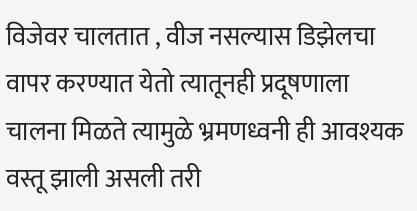विजेवर चालतात , वीज नसल्यास डिझेलचा वापर करण्यात येतो त्यातूनही प्रदूषणाला चालना मिळते त्यामुळे भ्रमणध्वनी ही आवश्यक वस्तू झाली असली तरी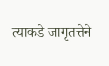त्याकडे जागृतत्तेने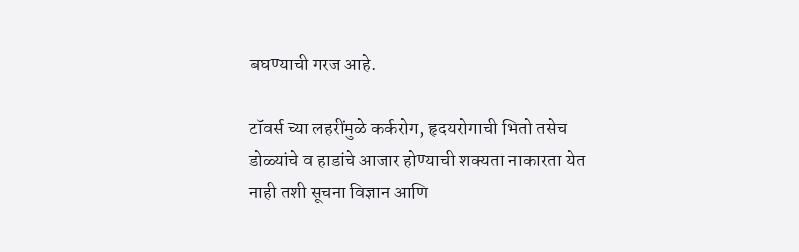बघण्याची गरज आहे.

टॉवर्स च्या लहरींमुळे कर्करोग, हृदयरोगाची भितो तसेच डोळ्यांचे व हाडांचे आजार होण्याची शक्यता नाकारता येत नाही तशी सूचना विज्ञान आणि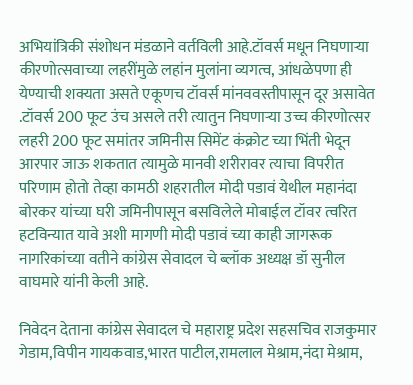अभियांत्रिकी संशोधन मंडळाने वर्तविली आहे.टॉवर्स मधून निघणाऱ्या कीरणोत्सवाच्या लहरींमुळे लहांन मुलांना व्यगत्व, आंधळेपणा ही येण्याची शक्यता असते एकूणच टॉवर्स मांनववस्तीपासून दूर असावेत .टॉवर्स 200 फूट उंच असले तरी त्यातुन निघणाऱ्या उच्च कीरणोत्सर लहरी 200 फूट समांतर जमिनीस सिमेंट कंक्रोट च्या भिंती भेदून आरपार जाऊ शकतात त्यामुळे मानवी शरीरावर त्याचा विपरीत परिणाम होतो तेव्हा कामठी शहरातील मोदी पडावं येथील महानंदा बोरकर यांच्या घरी जमिनीपासून बसविलेले मोबाईल टॉवर त्वरित हटविन्यात यावे अशी मागणी मोदी पडावं च्या काही जागरूक नागरिकांच्या वतीने कांग्रेस सेवादल चे ब्लॉक अध्यक्ष डॉ सुनील वाघमारे यांनी केली आहे.

निवेदन देताना कांग्रेस सेवादल चे महाराष्ट्र प्रदेश सहसचिव राजकुमार गेडाम,विपीन गायकवाड,भारत पाटील,रामलाल मेश्राम,नंदा मेश्राम,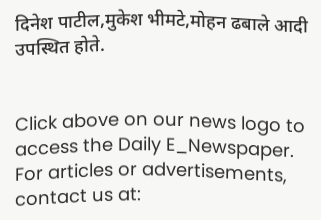दिनेश पाटील,मुकेश भीमटे,मोहन ढबाले आदी उपस्थित होते.


Click above on our news logo to access the Daily E_Newspaper.
For articles or advertisements, contact us at: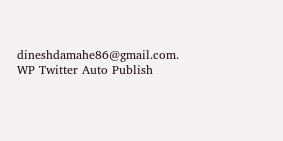dineshdamahe86@gmail.com.
WP Twitter Auto Publish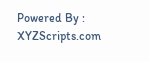Powered By : XYZScripts.com